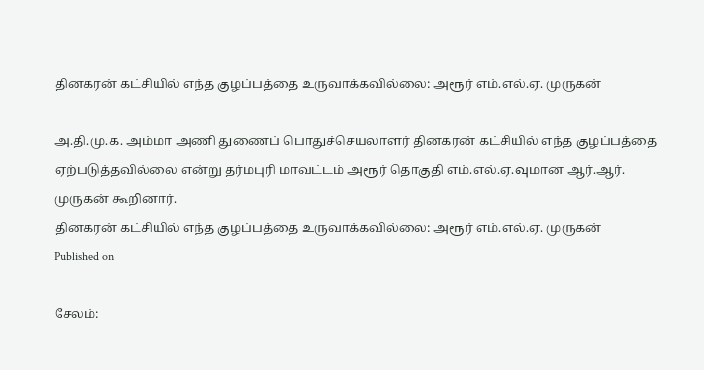தினகரன் கட்சியில் எந்த குழப்பத்தை உருவாக்கவில்லை: அரூர் எம்.எல்.ஏ. முருகன்

அ.தி.மு.க. அம்மா அணி துணைப் பொதுச்செயலாளர் தினகரன் கட்சியில் எந்த குழப்பத்தை ஏற்படுத்தவில்லை என்று தர்மபுரி மாவட்டம் அரூர் தொகுதி எம்.எல்.ஏ.வுமான ஆர்.ஆர். முருகன் கூறினார்.
தினகரன் கட்சியில் எந்த குழப்பத்தை உருவாக்கவில்லை: அரூர் எம்.எல்.ஏ. முருகன்
Published on

சேலம்: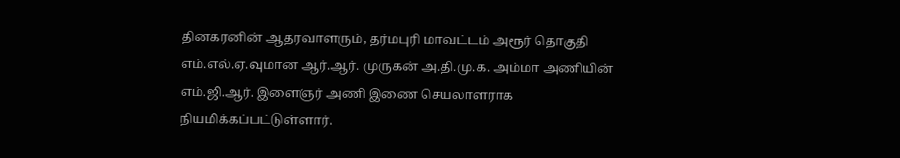தினகரனின் ஆதரவாளரும், தர்மபுரி மாவட்டம் அரூர் தொகுதி எம்.எல்.ஏ.வுமான ஆர்.ஆர். முருகன் அ.தி.மு.க. அம்மா அணியின் எம்.ஜி.ஆர். இளைஞர் அணி இணை செயலாளராக நியமிக்கப்பட்டுள்ளார்.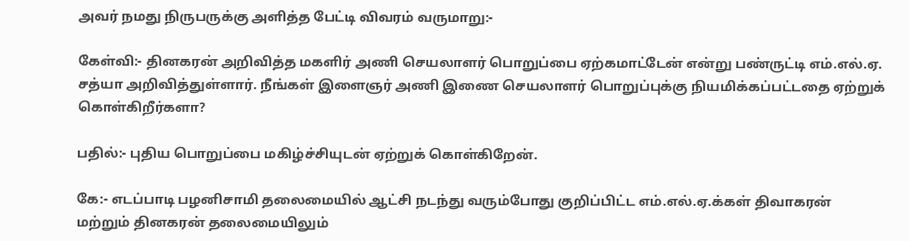அவர் நமது நிருபருக்கு அளித்த பேட்டி விவரம் வருமாறு:-

கேள்வி:- தினகரன் அறிவித்த மகளிர் அணி செயலாளர் பொறுப்பை ஏற்கமாட்டேன் என்று பண்ருட்டி எம்.எல்.ஏ. சத்யா அறிவித்துள்ளார். நீங்கள் இளைஞர் அணி இணை செயலாளர் பொறுப்புக்கு நியமிக்கப்பட்டதை ஏற்றுக் கொள்கிறீர்களா?

பதில்:- புதிய பொறுப்பை மகிழ்ச்சியுடன் ஏற்றுக் கொள்கிறேன்.

கே:- எடப்பாடி பழனிசாமி தலைமையில் ஆட்சி நடந்து வரும்போது குறிப்பிட்ட எம்.எல்.ஏ.க்கள் திவாகரன் மற்றும் தினகரன் தலைமையிலும்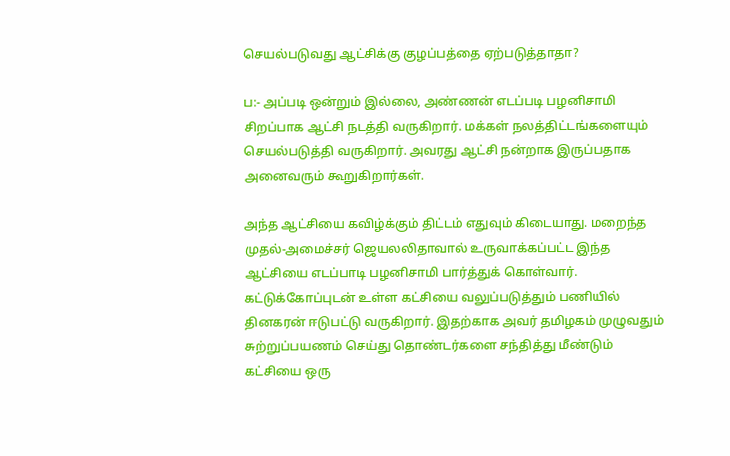செயல்படுவது ஆட்சிக்கு குழப்பத்தை ஏற்படுத்தாதா?

ப:- அப்படி ஒன்றும் இல்லை, அண்ணன் எடப்படி பழனிசாமி சிறப்பாக ஆட்சி நடத்தி வருகிறார். மக்கள் நலத்திட்டங்களையும் செயல்படுத்தி வருகிறார். அவரது ஆட்சி நன்றாக இருப்பதாக அனைவரும் கூறுகிறார்கள்.

அந்த ஆட்சியை கவிழ்க்கும் திட்டம் எதுவும் கிடையாது. மறைந்த முதல்-அமைச்சர் ஜெயலலிதாவால் உருவாக்கப்பட்ட இந்த ஆட்சியை எடப்பாடி பழனிசாமி பார்த்துக் கொள்வார். கட்டுக்கோப்புடன் உள்ள கட்சியை வலுப்படுத்தும் பணியில் தினகரன் ஈடுபட்டு வருகிறார். இதற்காக அவர் தமிழகம் முழுவதும் சுற்றுப்பயணம் செய்து தொண்டர்களை சந்தித்து மீண்டும் கட்சியை ஒரு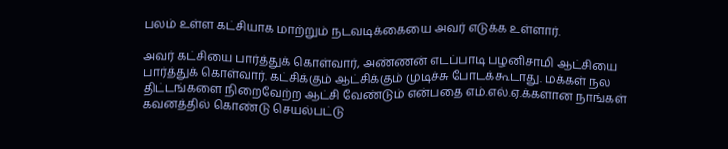பலம் உள்ள கட்சியாக மாற்றும் நடவடிக்கையை அவர் எடுக்க உள்ளார்.

அவர் கட்சியை பார்த்துக் கொள்வார், அண்ணன் எடப்பாடி பழனிசாமி ஆட்சியை பார்த்துக் கொள்வார். கட்சிக்கும் ஆட்சிக்கும் முடிச்சு போடக்கூடாது. மக்கள் நல திட்டங்களை நிறைவேற்ற ஆட்சி வேண்டும் என்பதை எம்.எல்.ஏ.க்களான நாங்கள் கவனத்தில் கொண்டு செயல்பட்டு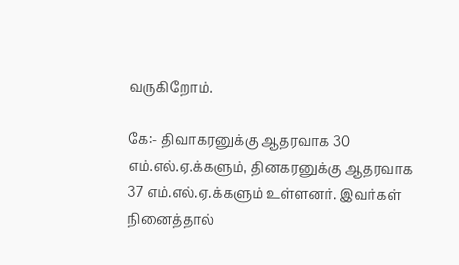வருகிறோம்.

கே:- திவாகரனுக்கு ஆதரவாக 30 எம்.எல்.ஏ.க்களும், தினகரனுக்கு ஆதரவாக 37 எம்.எல்.ஏ.க்களும் உள்ளனர். இவர்கள் நினைத்தால்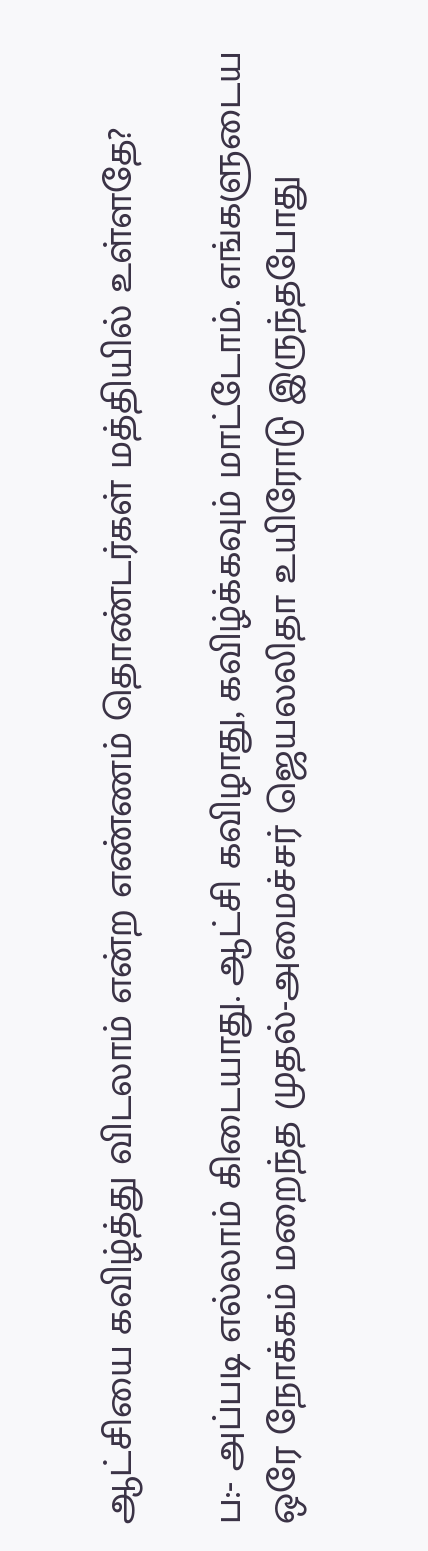ஆட்சியை கவிழ்த்து விடலாம் என்ற எண்ணம் தொண்டர்கள் மத்தியில் உள்ளதே?

ப:- அப்படி எல்லாம் கிடையாது. ஆட்சி கவிழாது, கவிழ்க்கவும் மாட்டோம். எங்களுடைய ஒரே நோக்கம் மறைந்த முதல்-அமைச்சர் ஜெயலலிதா உயிரோடு இருந்தபோது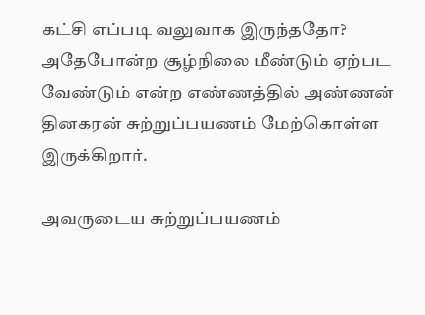கட்சி எப்படி வலுவாக இருந்ததோ? அதேபோன்ற சூழ்நிலை மீண்டும் ஏற்பட வேண்டும் என்ற எண்ணத்தில் அண்ணன் தினகரன் சுற்றுப்பயணம் மேற்கொள்ள இருக்கிறார்.

அவருடைய சுற்றுப்பயணம்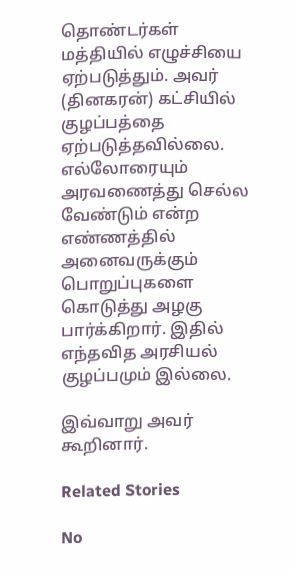தொண்டர்கள் மத்தியில் எழுச்சியை ஏற்படுத்தும். அவர் (தினகரன்) கட்சியில் குழப்பத்தை ஏற்படுத்தவில்லை. எல்லோரையும் அரவணைத்து செல்ல வேண்டும் என்ற எண்ணத்தில் அனைவருக்கும் பொறுப்புகளை கொடுத்து அழகு பார்க்கிறார். இதில் எந்தவித அரசியல் குழப்பமும் இல்லை.

இவ்வாறு அவர் கூறினார்.

Related Stories

No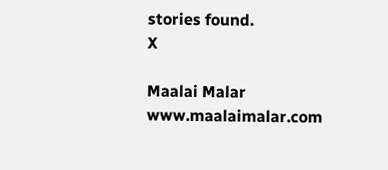stories found.
X

Maalai Malar
www.maalaimalar.com